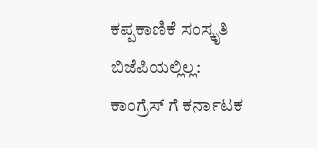ಕಪ್ಪಕಾಣಿಕೆ ಸಂಸ್ಕೃತಿ ಬಿಜೆಪಿಯಲ್ಲಿಲ್ಲ: ಕಾಂಗ್ರೆಸ್ ಗೆ ಕರ್ನಾಟಕ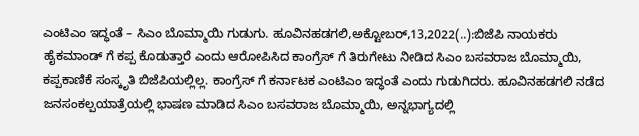ಎಂಟಿಎಂ ಇದ್ಧಂತೆ – ಸಿಎಂ ಬೊಮ್ಮಾಯಿ ಗುಡುಗು. ಹೂವಿನಹಡಗಲಿ,ಅಕ್ಟೋಬರ್,13,2022(..):ಬಿಜೆಪಿ ನಾಯಕರು ಹೈಕಮಾಂಡ್ ಗೆ ಕಪ್ಪ ಕೊಡುತ್ತಾರೆ ಎಂದು ಆರೋಪಿಸಿದ ಕಾಂಗ್ರೆಸ್ ಗೆ ತಿರುಗೇಟು ನೀಡಿದ ಸಿಎಂ ಬಸವರಾಜ ಬೊಮ್ಮಾಯಿ, ಕಪ್ಪಕಾಣಿಕೆ ಸಂಸ್ಕೃತಿ ಬಿಜೆಪಿಯಲ್ಲಿಲ್ಲ. ಕಾಂಗ್ರೆಸ್ ಗೆ ಕರ್ನಾಟಕ ಎಂಟಿಎಂ ಇದ್ಧಂತೆ ಎಂದು ಗುಡುಗಿದರು. ಹೂವಿನಹಡಗಲಿ ನಡೆದ ಜನಸಂಕಲ್ಪಯಾತ್ರೆಯಲ್ಲಿ ಭಾಷಣ ಮಾಡಿದ ಸಿಎಂ ಬಸವರಾಜ ಬೊಮ್ಮಾಯಿ, ಅನ್ನಭಾಗ್ಯದಲ್ಲಿ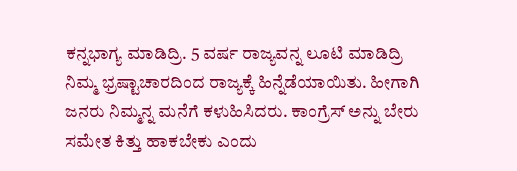ಕನ್ನಭಾಗ್ಯ ಮಾಡಿದ್ರಿ. 5 ವರ್ಷ ರಾಜ್ಯವನ್ನ ಲೂಟಿ ಮಾಡಿದ್ರಿ ನಿಮ್ಮ ಭ್ರಷ್ಟಾಚಾರದಿಂದ ರಾಜ್ಯಕ್ಕೆ ಹಿನ್ನೆಡೆಯಾಯಿತು. ಹೀಗಾಗಿ ಜನರು ನಿಮ್ಮನ್ನ ಮನೆಗೆ ಕಳುಹಿಸಿದರು. ಕಾಂಗ್ರೆಸ್ ಅನ್ನು ಬೇರು ಸಮೇತ ಕಿತ್ತು ಹಾಕಬೇಕು ಎಂದು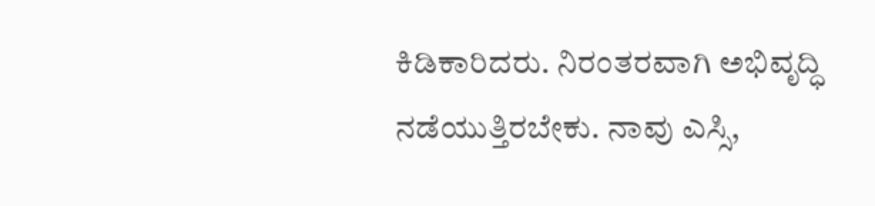ಕಿಡಿಕಾರಿದರು. ನಿರಂತರವಾಗಿ ಅಭಿವೃದ್ಧಿ ನಡೆಯುತ್ತಿರಬೇಕು. ನಾವು ಎಸ್ಸಿ,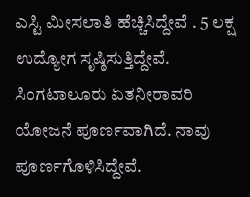ಎಸ್ಟಿ ಮೀಸಲಾತಿ ಹೆಚ್ಚಿಸಿದ್ದೇವೆ . 5 ಲಕ್ಷ ಉದ್ಯೋಗ ಸೃಷ್ಠಿಸುತ್ತಿದ್ದೇವೆ. ಸಿಂಗಟಾಲೂರು ಏತನೀರಾವರಿ ಯೋಜನೆ ಪೂರ್ಣವಾಗಿದೆ. ನಾವು ಪೂರ್ಣಗೊಳಿಸಿದ್ದೇವೆ.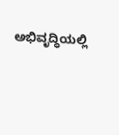ಅಭಿವೃದ್ಧಿಯಲ್ಲಿ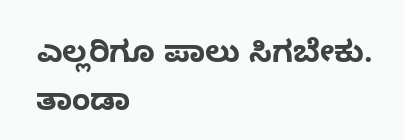ಎಲ್ಲರಿಗೂ ಪಾಲು ಸಿಗಬೇಕು. ತಾಂಡಾ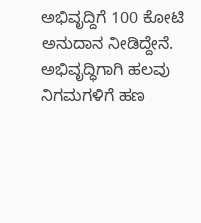ಅಭಿವೃದ್ದಿಗೆ 100 ಕೋಟಿ ಅನುದಾನ ನೀಡಿದ್ದೇನೆ. ಅಭಿವೃದ್ಧಿಗಾಗಿ ಹಲವು ನಿಗಮಗಳಿಗೆ ಹಣ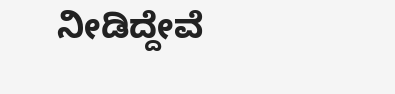ನೀಡಿದ್ದೇವೆ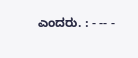ಎಂದರು. : - -- -